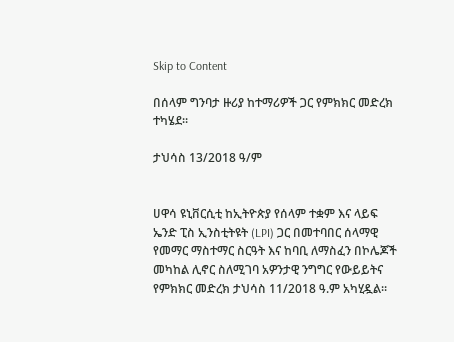Skip to Content

በሰላም ግንባታ ዙሪያ ከተማሪዎች ጋር የምክክር መድረክ ተካሄደ።

ታህሳስ 13/2018 ዓ/ም


ሀዋሳ ዩኒቨርሲቲ ከኢትዮጵያ የሰላም ተቋም እና ላይፍ ኤንድ ፒስ ኢንስቲትዩት (LPI) ጋር በመተባበር ሰላማዊ የመማር ማስተማር ስርዓት እና ከባቢ ለማስፈን በኮሌጆች መካከል ሊኖር ስለሚገባ አዎንታዊ ንግግር የውይይትና የምክክር መድረክ ታህሳስ 11/2018 ዓ.ም አካሂዷል።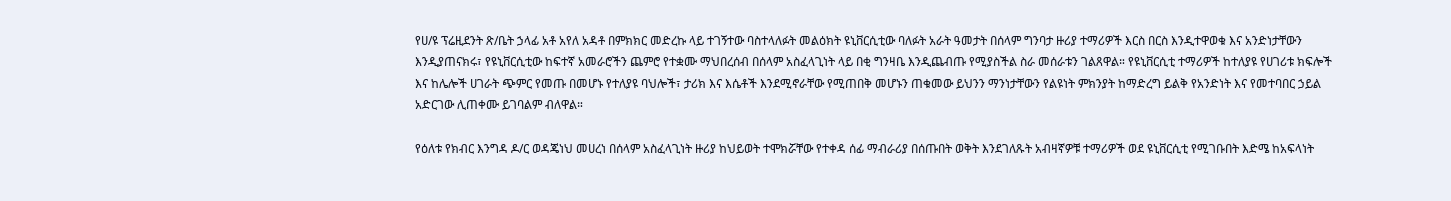የሀ/ዩ ፕሬዚደንት ጽ/ቤት ኃላፊ አቶ አየለ አዳቶ በምክክር መድረኩ ላይ ተገኝተው ባስተላለፉት መልዕክት ዩኒቨርሲቲው ባለፉት አራት ዓመታት በሰላም ግንባታ ዙሪያ ተማሪዎች እርስ በርስ እንዲተዋወቁ እና አንድነታቸውን እንዲያጠናክሩ፣ የዩኒቨርሲቲው ከፍተኛ አመራሮችን ጨምሮ የተቋሙ ማህበረሰብ በሰላም አስፈላጊነት ላይ በቂ ግንዛቤ እንዲጨብጡ የሚያስችል ስራ መሰራቱን ገልጸዋል። የዩኒቨርሲቲ ተማሪዎች ከተለያዩ የሀገሪቱ ክፍሎች እና ከሌሎች ሀገራት ጭምር የመጡ በመሆኑ የተለያዩ ባህሎች፣ ታሪክ እና እሴቶች እንደሚኖራቸው የሚጠበቅ መሆኑን ጠቁመው ይህንን ማንነታቸውን የልዩነት ምክንያት ከማድረግ ይልቅ የአንድነት እና የመተባበር ኃይል አድርገው ሊጠቀሙ ይገባልም ብለዋል።

የዕለቱ የክብር እንግዳ ዶ/ር ወዳጄነህ መሀረነ በሰላም አስፈላጊነት ዙሪያ ከህይወት ተሞክሯቸው የተቀዳ ሰፊ ማብራሪያ በሰጡበት ወቅት እንደገለጹት አብዛኛዎቹ ተማሪዎች ወደ ዩኒቨርሲቲ የሚገቡበት እድሜ ከአፍላነት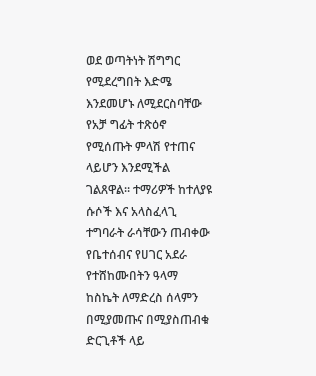ወደ ወጣትነት ሽግግር የሚደረግበት እድሜ እንደመሆኑ ለሚደርስባቸው የአቻ ግፊት ተጽዕኖ የሚሰጡት ምላሽ የተጠና ላይሆን እንደሚችል ገልጸዋል። ተማሪዎች ከተለያዩ ሱሶች እና አላስፈላጊ ተግባራት ራሳቸውን ጠብቀው የቤተሰብና የሀገር አደራ የተሸከሙበትን ዓላማ ከስኬት ለማድረስ ሰላምን በሚያመጡና በሚያስጠብቁ ድርጊቶች ላይ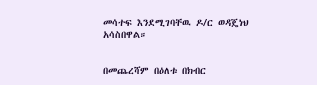መሳተፍ እንደሚገባቸዉ ዶ/ር ወዳጄነህ አሳስበዋል።


በመጨረሻም በዕለቱ በክብር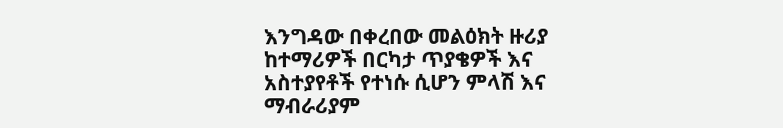እንግዳው በቀረበው መልዕክት ዙሪያ ከተማሪዎች በርካታ ጥያቄዎች እና አስተያየቶች የተነሱ ሲሆን ምላሽ እና ማብራሪያም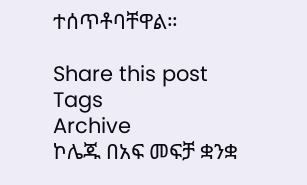ተሰጥቶባቸዋል።

Share this post
Tags
Archive
ኮሌጁ በአፍ መፍቻ ቋንቋ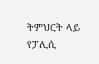ትምህርት ላይ የፓሊሲ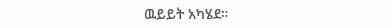ዉይይት አካሄደ።